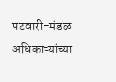पटवारी-मंडळ अधिकाऱ्यांच्या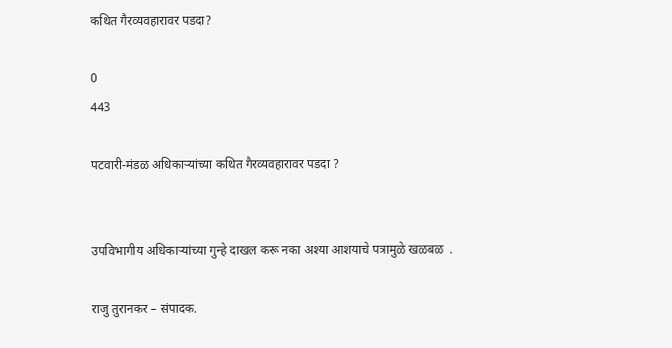कथित गैरव्यवहारावर पडदा?

0
443

पटवारी-मंडळ अधिकाऱ्यांच्या कथित गैरव्यवहारावर पडदा ?


उपविभागीय अधिकाऱ्यांच्या गुन्हे दाखल करू नका अश्या आशयाचे पत्रामुळे खळबळ  .

राजु तुरानकर – संपादक.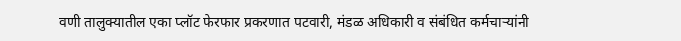वणी तालुक्यातील एका प्लॉट फेरफार प्रकरणात पटवारी, मंडळ अधिकारी व संबंधित कर्मचाऱ्यांनी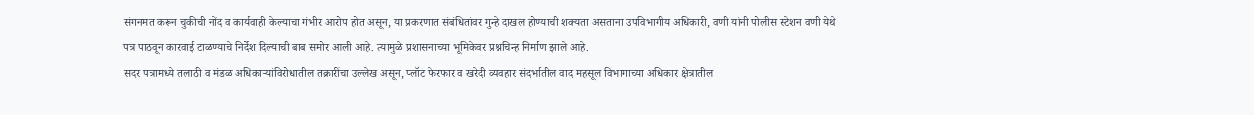संगनमत करून चुकीची नोंद व कार्यवाही केल्याचा गंभीर आरोप होत असून, या प्रकरणात संबंधितांवर गुन्हे दाखल होण्याची शक्यता असताना उपविभागीय अधिकारी, वणी यांनी पोलीस स्टेशन वणी येथे पत्र पाठवून कारवाई टाळण्याचे निर्देश दिल्याची बाब समोर आली आहे. त्यामुळे प्रशासनाच्या भूमिकेवर प्रश्नचिन्ह निर्माण झाले आहे.
सदर पत्रामध्ये तलाठी व मंडळ अधिकाऱ्यांविरोधातील तक्रारींचा उल्लेख असून, प्लॉट फेरफार व खरेदी व्यवहार संदर्भातील वाद महसूल विभागाच्या अधिकार क्षेत्रातील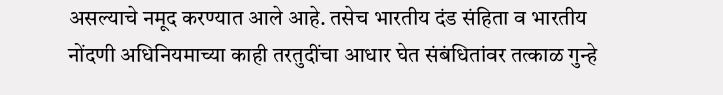असल्याचे नमूद करण्यात आले आहे. तसेच भारतीय दंड संहिता व भारतीय नोंदणी अधिनियमाच्या काही तरतुदींचा आधार घेत संबंधितांवर तत्काळ गुन्हे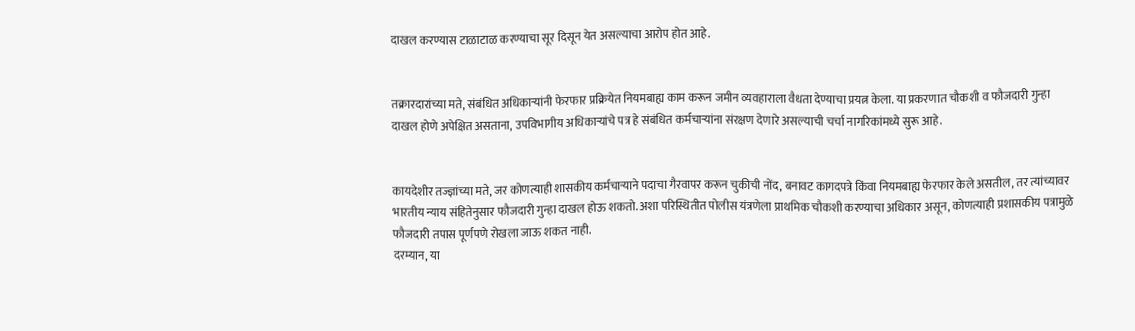दाखल करण्यास टाळाटाळ करण्याचा सूर दिसून येत असल्याचा आरोप होत आहे.


तक्रारदारांच्या मते, संबंधित अधिकाऱ्यांनी फेरफार प्रक्रियेत नियमबाह्य काम करून जमीन व्यवहाराला वैधता देण्याचा प्रयत्न केला. या प्रकरणात चौकशी व फौजदारी गुन्हा दाखल होणे अपेक्षित असताना, उपविभागीय अधिकाऱ्यांचे पत्र हे संबंधित कर्मचाऱ्यांना संरक्षण देणारे असल्याची चर्चा नागरिकांमध्ये सुरू आहे.


कायदेशीर तज्ज्ञांच्या मते, जर कोणत्याही शासकीय कर्मचाऱ्याने पदाचा गैरवापर करून चुकीची नोंद, बनावट कागदपत्रे किंवा नियमबाह्य फेरफार केले असतील, तर त्यांच्यावर भारतीय न्याय संहितेनुसार फौजदारी गुन्हा दाखल होऊ शकतो. अशा परिस्थितीत पोलीस यंत्रणेला प्राथमिक चौकशी करण्याचा अधिकार असून, कोणत्याही प्रशासकीय पत्रामुळे फौजदारी तपास पूर्णपणे रोखला जाऊ शकत नाही.
दरम्यान, या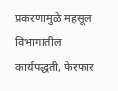प्रकरणामुळे महसूल विभागातील कार्यपद्धती, फेरफार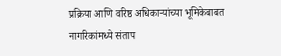प्रक्रिया आणि वरिष्ठ अधिकाऱ्यांच्या भूमिकेबाबत नागरिकांमध्ये संताप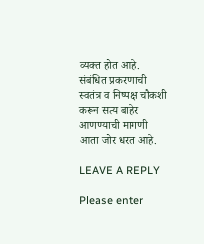व्यक्त होत आहे. संबंधित प्रकरणाची स्वतंत्र व निष्पक्ष चौकशी करून सत्य बाहेर आणण्याची मागणी आता जोर धरत आहे.

LEAVE A REPLY

Please enter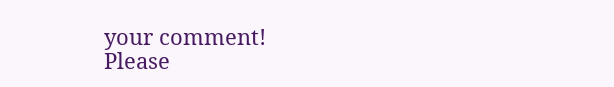your comment!
Please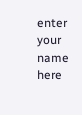enter your name here